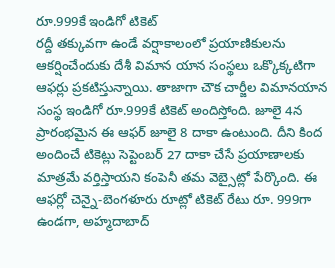రూ.999కే ఇండిగో టికెట్
రద్దీ తక్కువగా ఉండే వర్షాకాలంలో ప్రయాణికులను ఆకర్షించేందుకు దేశీ విమాన యాన సంస్థలు ఒక్కొక్కటిగా ఆఫర్లు ప్రకటిస్తున్నాయి. తాజాగా చౌక చార్జీల విమానయాన సంస్థ ఇండిగో రూ.999కే టికెట్ అందిస్తోంది. జూలై 4న ప్రారంభమైన ఈ ఆఫర్ జూలై 8 దాకా ఉంటుంది. దీని కింద అందించే టికెట్లు సెప్టెంబర్ 27 దాకా చేసే ప్రయాణాలకు మాత్రమే వర్తిస్తాయని కంపెనీ తమ వెబ్సైట్లో పేర్కొంది. ఈ ఆఫర్లో చెన్నై-బెంగళూరు రూట్లో టికెట్ రేటు రూ. 999గా ఉండగా, అహ్మదాబాద్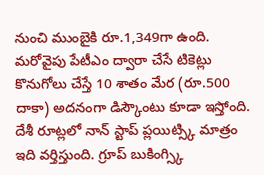నుంచి ముంబైకి రూ.1,349గా ఉంది. మరోవైపు పేటీఎం ద్వారా చేసే టికెట్లు కొనుగోలు చేస్తే 10 శాతం మేర (రూ.500 దాకా) అదనంగా డిస్కౌంటు కూడా ఇస్తోంది. దేశీ రూట్లలో నాన్ స్టాప్ ప్లయిట్స్కి మాత్రం ఇది వర్తిస్తుంది. గ్రూప్ బుకింగ్స్కి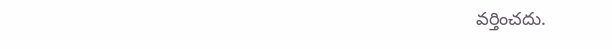వర్తించదు.